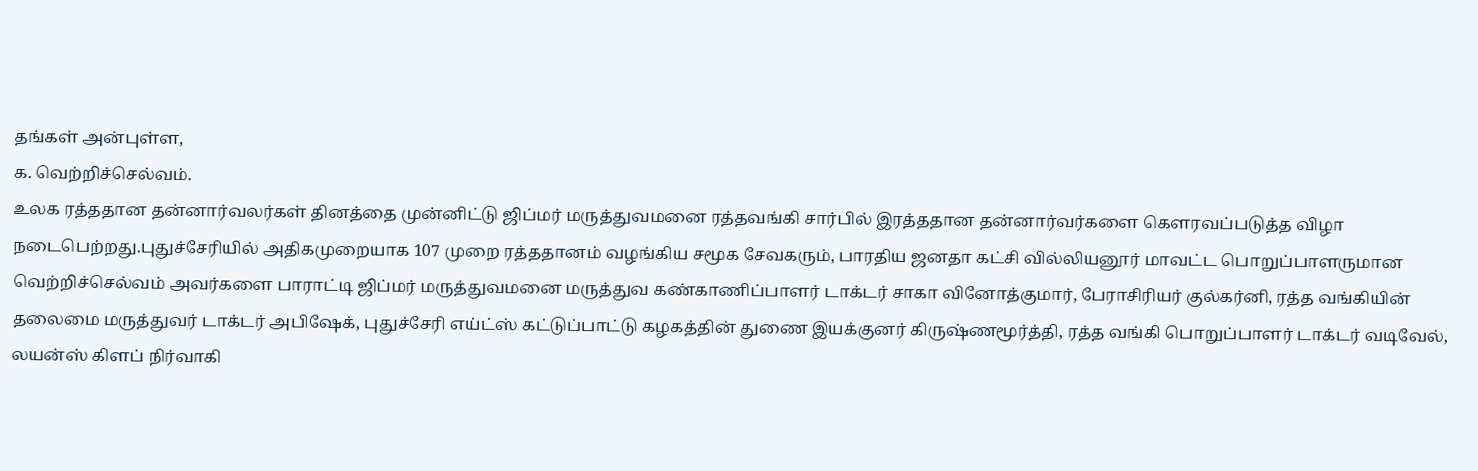தங்கள் அன்புள்ள,
க. வெற்றிச்செல்வம்.
உலக ரத்ததான தன்னார்வலர்கள் தினத்தை முன்னிட்டு ஜிப்மர் மருத்துவமனை ரத்தவங்கி சார்பில் இரத்ததான தன்னார்வர்களை கௌரவப்படுத்த விழா நடைபெற்றது.புதுச்சேரியில் அதிகமுறையாக 107 முறை ரத்ததானம் வழங்கிய சமூக சேவகரும், பாரதிய ஜனதா கட்சி வில்லியனூர் மாவட்ட பொறுப்பாளருமான வெற்றிச்செல்வம் அவர்களை பாராட்டி ஜிப்மர் மருத்துவமனை மருத்துவ கண்காணிப்பாளர் டாக்டர் சாகா வினோத்குமார், பேராசிரியர் குல்கர்னி, ரத்த வங்கியின் தலைமை மருத்துவர் டாக்டர் அபிஷேக், புதுச்சேரி எய்ட்ஸ் கட்டுப்பாட்டு கழகத்தின் துணை இயக்குனர் கிருஷ்ணமூர்த்தி, ரத்த வங்கி பொறுப்பாளர் டாக்டர் வடிவேல், லயன்ஸ் கிளப் நிர்வாகி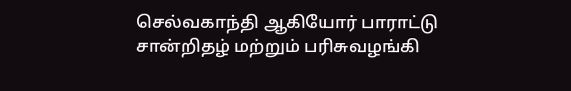செல்வகாந்தி ஆகியோர் பாராட்டு சான்றிதழ் மற்றும் பரிசுவழங்கி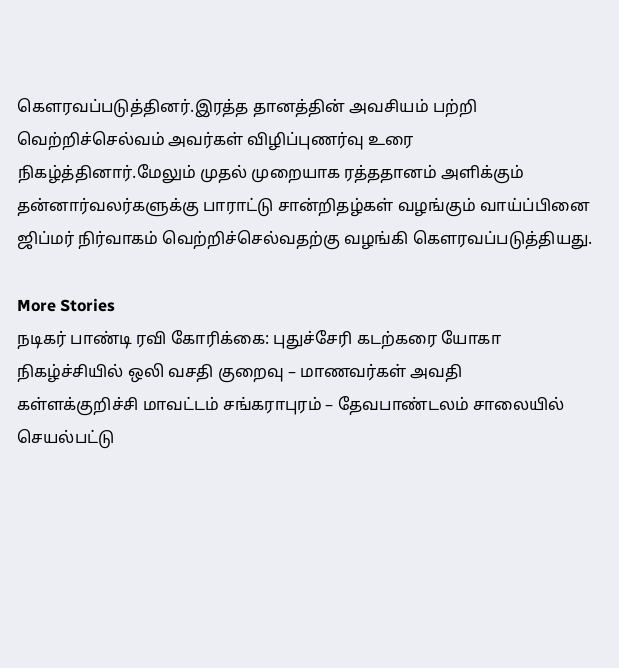கௌரவப்படுத்தினர்.இரத்த தானத்தின் அவசியம் பற்றி வெற்றிச்செல்வம் அவர்கள் விழிப்புணர்வு உரை நிகழ்த்தினார்.மேலும் முதல் முறையாக ரத்ததானம் அளிக்கும் தன்னார்வலர்களுக்கு பாராட்டு சான்றிதழ்கள் வழங்கும் வாய்ப்பினை ஜிப்மர் நிர்வாகம் வெற்றிச்செல்வதற்கு வழங்கி கௌரவப்படுத்தியது.

More Stories
நடிகர் பாண்டி ரவி கோரிக்கை: புதுச்சேரி கடற்கரை யோகா நிகழ்ச்சியில் ஒலி வசதி குறைவு – மாணவர்கள் அவதி
கள்ளக்குறிச்சி மாவட்டம் சங்கராபுரம் – தேவபாண்டலம் சாலையில் செயல்பட்டு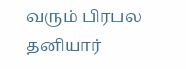வரும் பிரபல தனியார்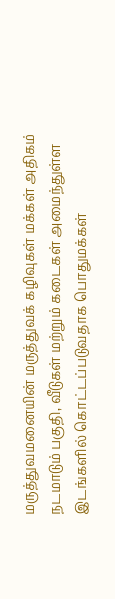மருத்துவமனையின் மருத்துவக் கழிவுகள் மக்கள் அதிகம் நடமாடும் பகுதி, வீடுகள் மற்றும் கடைகள் அமைந்துள்ள இடங்களில் கொட்டப்படுவதாக பொதுமக்கள்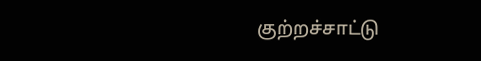குற்றச்சாட்டு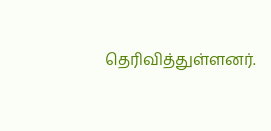தெரிவித்துள்ளனர்.